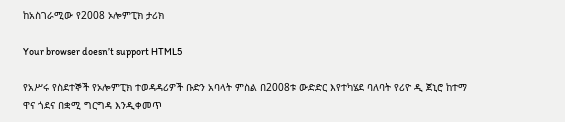ከአስገራሚው የ2008 ኦሎምፒክ ታሪክ

Your browser doesn’t support HTML5

የአሥሩ የስደተኞች የኦሎምፒክ ተወዳዳሪዎች ቡድን አባላት ምስል በ2008ቱ ውድድር እየተካሄደ ባለባት የሪዮ ዲ ጀኒሮ ከተማ ዋና ጎደና በቋሚ ግርግዳ እንዲቀመጥ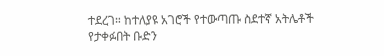ተደረገ። ከተለያዩ አገሮች የተውጣጡ ስደተኛ አትሌቶች የታቀፉበት ቡድን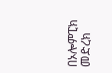በኦሎምፒክ መድረክ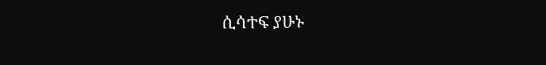ሲሳተፍ ያሁኑ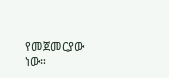የመጀመርያው ነው።